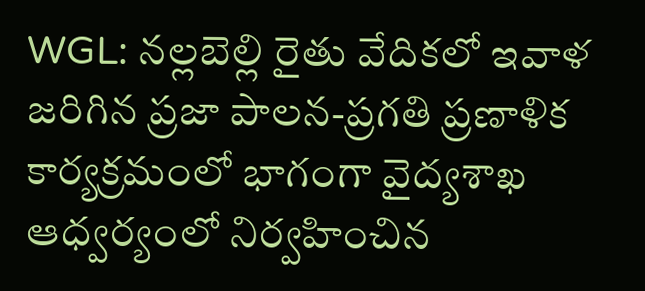WGL: నల్లబెల్లి రైతు వేదికలో ఇవాళ జరిగిన ప్రజా పాలన-ప్రగతి ప్రణాళిక కార్యక్రమంలో భాగంగా వైద్యశాఖ ఆధ్వర్యంలో నిర్వహించిన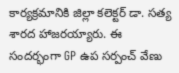కార్యక్రమానికి జిల్లా కలెక్టర్ డా. సత్య శారద హాజరయ్యారు. ఈ సందర్భంగా GP ఉప సర్పంచ్ వేణు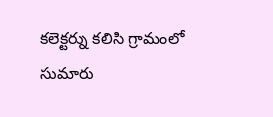కలెక్టర్ను కలిసి గ్రామంలో సుమారు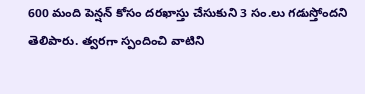600 మంది పెన్షన్ కోసం దరఖాస్తు చేసుకుని 3 సం.లు గడుస్తోందని తెలిపారు. త్వరగా స్పందించి వాటిని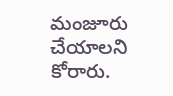మంజూరు చేయాలని కోరారు.